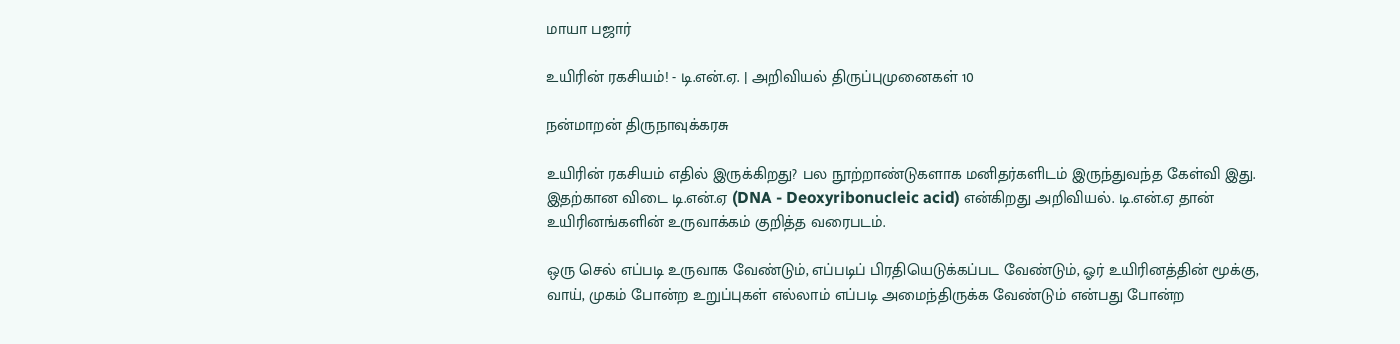மாயா பஜார்

உயிரின் ரகசியம்! - டி.என்.ஏ. | அறிவியல் திருப்புமுனைகள் 10

நன்மாறன் திருநாவுக்கரசு

உயிரின் ரகசியம் எதில் இருக்கிறது? பல நூற்றாண்டுகளாக மனிதர்களிடம் இருந்துவந்த கேள்வி இது. இதற்கான விடை டி.என்.ஏ (DNA - Deoxyribonucleic acid) என்கிறது அறிவியல். டி.என்.ஏ தான் உயிரினங்களின் உருவாக்கம் குறித்த வரைபடம்.

ஒரு செல் எப்படி உருவாக வேண்டும், எப்படிப் பிரதியெடுக்கப்பட வேண்டும், ஓர் உயிரினத்தின் மூக்கு, வாய், முகம் போன்ற உறுப்புகள் எல்லாம் எப்படி அமைந்திருக்க வேண்டும் என்பது போன்ற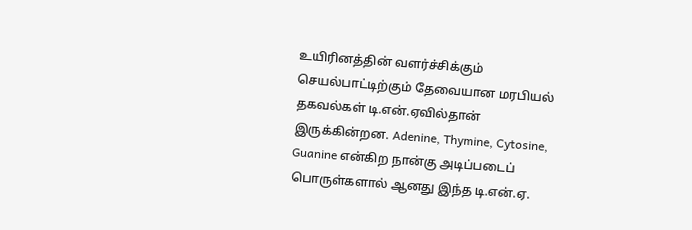உயிரினத்தின் வளர்ச்சிக்கும் செயல்பாட்டிற்கும் தேவையான மரபியல் தகவல்கள் டி.என்.ஏவில்தான் இருக்கின்றன. Adenine, Thymine, Cytosine, Guanine என்கிற நான்கு அடிப்படைப் பொருள்களால் ஆனது இந்த டி.என்.ஏ.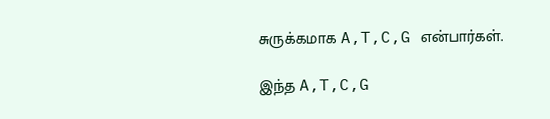சுருக்கமாக A,T,C,G என்பார்கள்.

இந்த A,T,C,G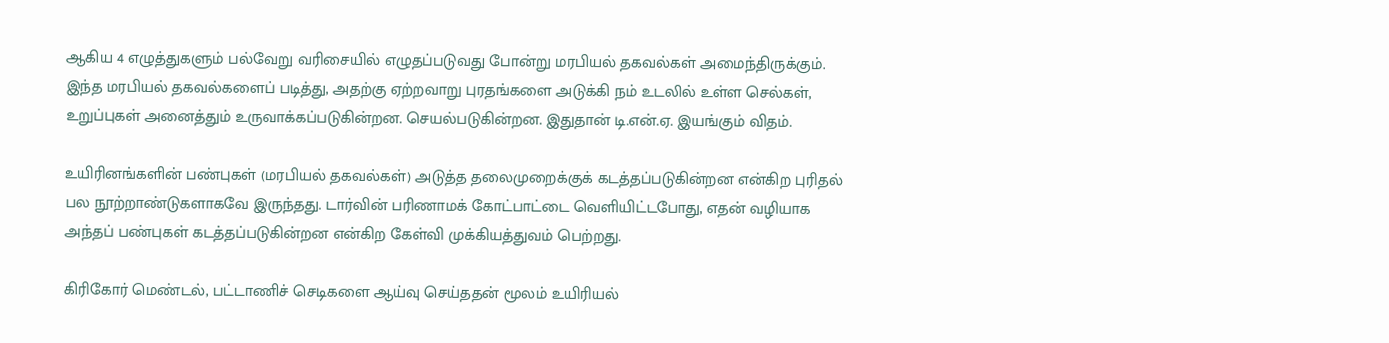ஆகிய 4 எழுத்துகளும் பல்வேறு வரிசையில் எழுதப்படுவது போன்று மரபியல் தகவல்கள் அமைந்திருக்கும். இந்த மரபியல் தகவல்களைப் படித்து, அதற்கு ஏற்றவாறு புரதங்களை அடுக்கி நம் உடலில் உள்ள செல்கள், உறுப்புகள் அனைத்தும் உருவாக்கப்படுகின்றன. செயல்படுகின்றன. இதுதான் டி.என்.ஏ. இயங்கும் விதம்.

உயிரினங்களின் பண்புகள் (மரபியல் தகவல்கள்) அடுத்த தலைமுறைக்குக் கடத்தப்படுகின்றன என்கிற புரிதல் பல நூற்றாண்டுகளாகவே இருந்தது. டார்வின் பரிணாமக் கோட்பாட்டை வெளியிட்டபோது, எதன் வழியாக அந்தப் பண்புகள் கடத்தப்படுகின்றன என்கிற கேள்வி முக்கியத்துவம் பெற்றது.

கிரிகோர் மெண்டல், பட்டாணிச் செடிகளை ஆய்வு செய்ததன் மூலம் உயிரியல்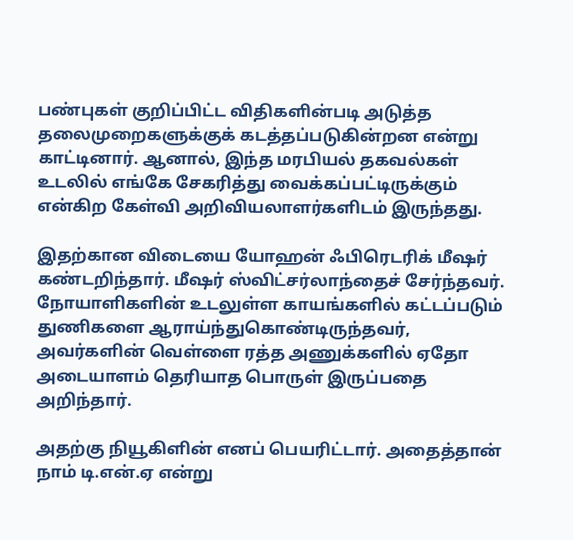பண்புகள் குறிப்பிட்ட விதிகளின்படி அடுத்த தலைமுறைகளுக்குக் கடத்தப்படுகின்றன என்று காட்டினார். ஆனால், இந்த மரபியல் தகவல்கள் உடலில் எங்கே சேகரித்து வைக்கப்பட்டிருக்கும் என்கிற கேள்வி அறிவியலாளர்களிடம் இருந்தது.

இதற்கான விடையை யோஹன் ஃபிரெடரிக் மீஷர் கண்டறிந்தார். மீஷர் ஸ்விட்சர்லாந்தைச் சேர்ந்தவர். நோயாளிகளின் உடலுள்ள காயங்களில் கட்டப்படும் துணிகளை ஆராய்ந்துகொண்டிருந்தவர், அவர்களின் வெள்ளை ரத்த அணுக்களில் ஏதோ அடையாளம் தெரியாத பொருள் இருப்பதை அறிந்தார்.

அதற்கு நியூகிளின் எனப் பெயரிட்டார். அதைத்தான் நாம் டி.என்.ஏ என்று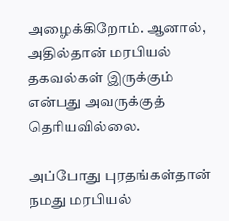அழைக்கிறோம். ஆனால், அதில்தான் மரபியல் தகவல்கள் இருக்கும் என்பது அவருக்குத் தெரியவில்லை.

அப்போது புரதங்கள்தான் நமது மரபியல்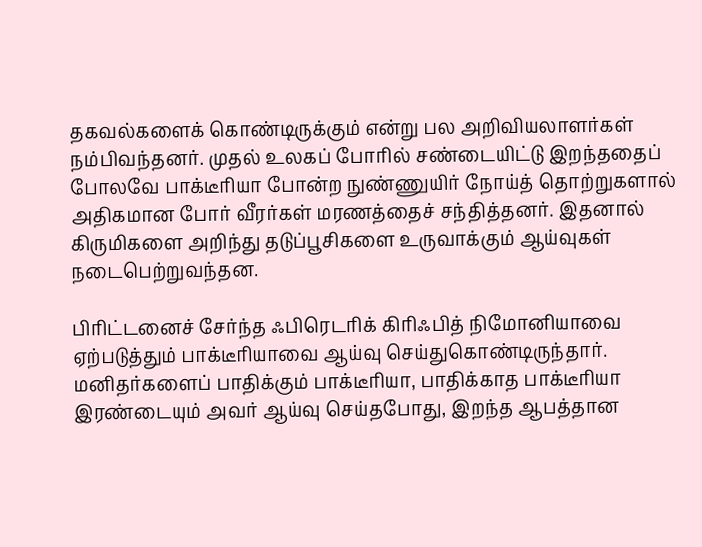தகவல்களைக் கொண்டிருக்கும் என்று பல அறிவியலாளர்கள் நம்பிவந்தனர். முதல் உலகப் போரில் சண்டையிட்டு இறந்ததைப் போலவே பாக்டீரியா போன்ற நுண்ணுயிர் நோய்த் தொற்றுகளால் அதிகமான போர் வீரர்கள் மரணத்தைச் சந்தித்தனர். இதனால் கிருமிகளை அறிந்து தடுப்பூசிகளை உருவாக்கும் ஆய்வுகள் நடைபெற்றுவந்தன.

பிரிட்டனைச் சேர்ந்த ஃபிரெடரிக் கிரிஃபித் நிமோனியாவை ஏற்படுத்தும் பாக்டீரியாவை ஆய்வு செய்துகொண்டிருந்தார். மனிதர்களைப் பாதிக்கும் பாக்டீரியா, பாதிக்காத பாக்டீரியா இரண்டையும் அவர் ஆய்வு செய்தபோது, இறந்த ஆபத்தான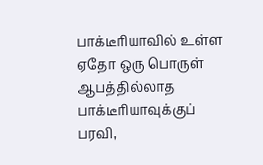பாக்டீரியாவில் உள்ள ஏதோ ஒரு பொருள் ஆபத்தில்லாத பாக்டீரியாவுக்குப் பரவி,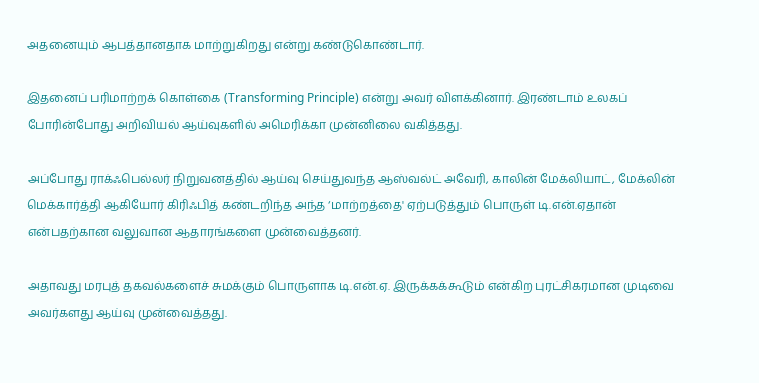அதனையும் ஆபத்தானதாக மாற்றுகிறது என்று கண்டுகொண்டார்.

இதனைப் பரிமாற்றக் கொள்கை (Transforming Principle) என்று அவர் விளக்கினார். இரண்டாம் உலகப் போரின்போது அறிவியல் ஆய்வுகளில் அமெரிக்கா முன்னிலை வகித்தது.

அப்போது ராக்ஃபெல்லர் நிறுவனத்தில் ஆய்வு செய்துவந்த ஆஸ்வல்ட் அவேரி, காலின் மேக்லியாட், மேக்லின் மெக்கார்த்தி ஆகியோர் கிரிஃபித் கண்டறிந்த அந்த ‘மாற்றத்தை' ஏற்படுத்தும் பொருள் டி.என்.ஏதான் என்பதற்கான வலுவான ஆதாரங்களை முன்வைத்தனர்.

அதாவது மரபுத் தகவல்களைச் சுமக்கும் பொருளாக டி.என்.ஏ. இருக்கக்கூடும் என்கிற புரட்சிகரமான முடிவை அவர்களது ஆய்வு முன்வைத்தது.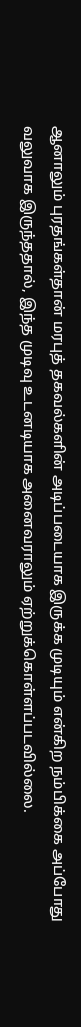ஆனாலும் புரதங்கள்தான் மரபுத் தகவல்களின் அடிப்படையாக இருக்க முடியும் என்கிற நம்பிக்கை அப்போது வலுவாக இருந்ததால், இந்த முடிவு உடனடியாக அனைவராலும் ஏற்றுக்கொள்ளப்படவில்லை.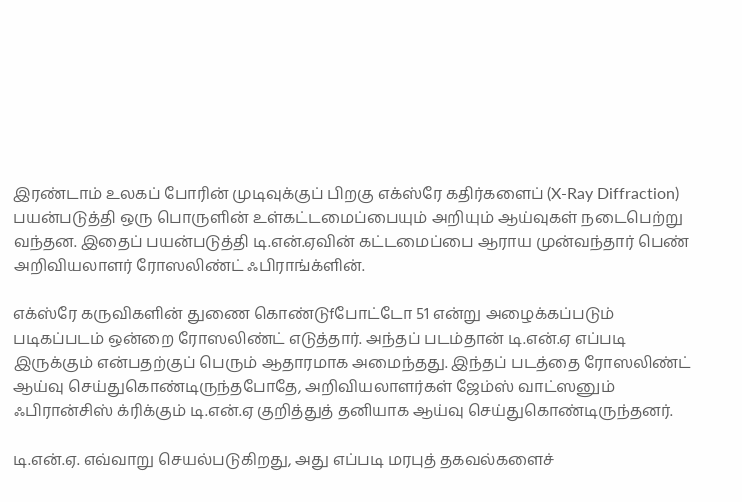இரண்டாம் உலகப் போரின் முடிவுக்குப் பிறகு எக்ஸ்ரே கதிர்களைப் (X-Ray Diffraction) பயன்படுத்தி ஒரு பொருளின் உள்கட்டமைப்பையும் அறியும் ஆய்வுகள் நடைபெற்று வந்தன. இதைப் பயன்படுத்தி டி.என்.ஏவின் கட்டமைப்பை ஆராய முன்வந்தார் பெண் அறிவியலாளர் ரோஸலிண்ட் ஃபிராங்க்ளின்.

எக்ஸ்ரே கருவிகளின் துணை கொண்டுfபோட்டோ 51 என்று அழைக்கப்படும் படிகப்படம் ஒன்றை ரோஸலிண்ட் எடுத்தார். அந்தப் படம்தான் டி.என்.ஏ எப்படி இருக்கும் என்பதற்குப் பெரும் ஆதாரமாக அமைந்தது. இந்தப் படத்தை ரோஸலிண்ட் ஆய்வு செய்துகொண்டிருந்தபோதே, அறிவியலாளர்கள் ஜேம்ஸ் வாட்ஸனும் ஃபிரான்சிஸ் க்ரிக்கும் டி.என்.ஏ குறித்துத் தனியாக ஆய்வு செய்துகொண்டிருந்தனர்.

டி.என்.ஏ. எவ்வாறு செயல்படுகிறது, அது எப்படி மரபுத் தகவல்களைச்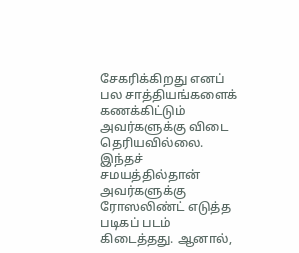சேகரிக்கிறது எனப் பல சாத்தியங்களைக் கணக்கிட்டும் அவர்களுக்கு விடை தெரியவில்லை. இந்தச் சமயத்தில்தான் அவர்களுக்கு ரோஸலிண்ட் எடுத்த படிகப் படம் கிடைத்தது. ஆனால்,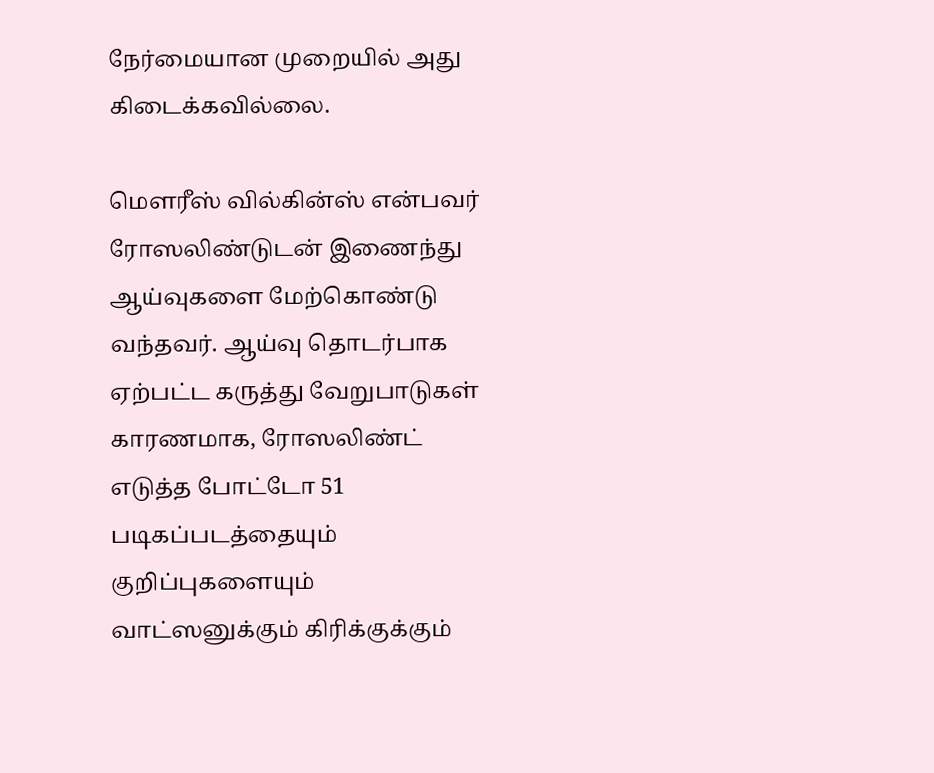நேர்மையான முறையில் அது கிடைக்கவில்லை.

மெளரீஸ் வில்கின்ஸ் என்பவர் ரோஸலிண்டுடன் இணைந்து ஆய்வுகளை மேற்கொண்டு வந்தவர். ஆய்வு தொடர்பாக ஏற்பட்ட கருத்து வேறுபாடுகள் காரணமாக, ரோஸலிண்ட் எடுத்த போட்டோ 51 படிகப்படத்தையும் குறிப்புகளையும் வாட்ஸனுக்கும் கிரிக்குக்கும்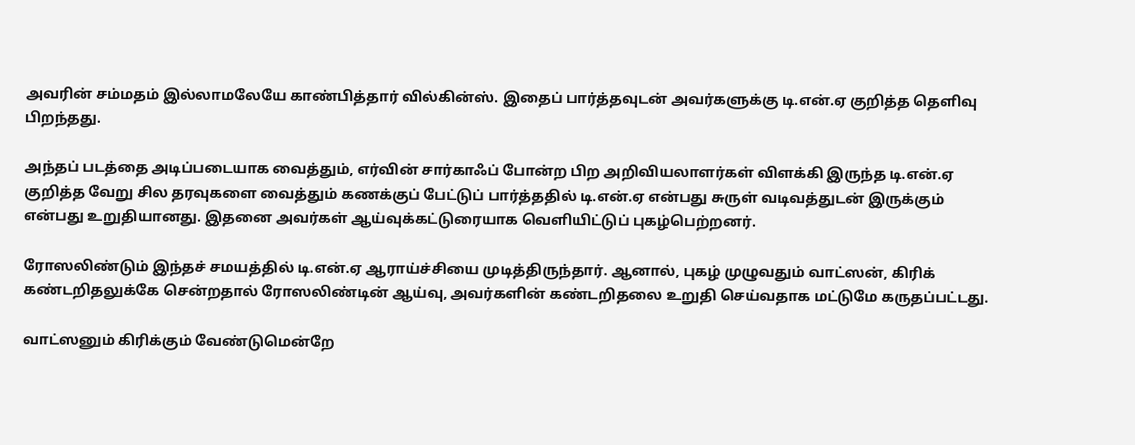அவரின் சம்மதம் இல்லாமலேயே காண்பித்தார் வில்கின்ஸ். இதைப் பார்த்தவுடன் அவர்களுக்கு டி.என்.ஏ குறித்த தெளிவு பிறந்தது.

அந்தப் படத்தை அடிப்படையாக வைத்தும், எர்வின் சார்காஃப் போன்ற பிற அறிவியலாளர்கள் விளக்கி இருந்த டி.என்.ஏ குறித்த வேறு சில தரவுகளை வைத்தும் கணக்குப் பேட்டுப் பார்த்ததில் டி.என்.ஏ என்பது சுருள் வடிவத்துடன் இருக்கும் என்பது உறுதியானது. இதனை அவர்கள் ஆய்வுக்கட்டுரையாக வெளியிட்டுப் புகழ்பெற்றனர்.

ரோஸலிண்டும் இந்தச் சமயத்தில் டி.என்.ஏ ஆராய்ச்சியை முடித்திருந்தார். ஆனால், புகழ் முழுவதும் வாட்ஸன், கிரிக் கண்டறிதலுக்கே சென்றதால் ரோஸலிண்டின் ஆய்வு, அவர்களின் கண்டறிதலை உறுதி செய்வதாக மட்டுமே கருதப்பட்டது.

வாட்ஸனும் கிரிக்கும் வேண்டுமென்றே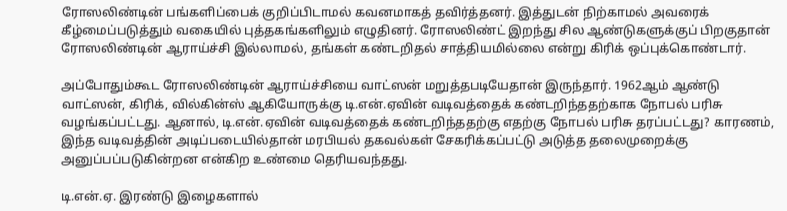ரோஸலிண்டின் பங்களிப்பைக் குறிப்பிடாமல் கவனமாகத் தவிர்த்தனர். இத்துடன் நிற்காமல் அவரைக் கீழ்மைப்படுத்தும் வகையில் புத்தகங்களிலும் எழுதினர். ரோஸலிண்ட் இறந்து சில ஆண்டுகளுக்குப் பிறகுதான் ரோஸலிண்டின் ஆராய்ச்சி இல்லாமல், தங்கள் கண்டறிதல் சாத்தியமில்லை என்று கிரிக் ஒப்புக்கொண்டார்.

அப்போதும்கூட ரோஸலிண்டின் ஆராய்ச்சியை வாட்ஸன் மறுத்தபடியேதான் இருந்தார். 1962ஆம் ஆண்டு வாட்ஸன், கிரிக், வில்கின்ஸ் ஆகியோருக்கு டி.என்.ஏவின் வடிவத்தைக் கண்டறிந்ததற்காக நோபல் பரிசு வழங்கப்பட்டது. ஆனால், டி.என்.ஏவின் வடிவத்தைக் கண்டறிந்ததற்கு எதற்கு நோபல் பரிசு தரப்பட்டது? காரணம், இந்த வடிவத்தின் அடிப்படையில்தான் மரபியல் தகவல்கள் சேகரிக்கப்பட்டு அடுத்த தலைமுறைக்கு அனுப்பப்படுகின்றன என்கிற உண்மை தெரியவந்தது.

டி.என்.ஏ. இரண்டு இழைகளால்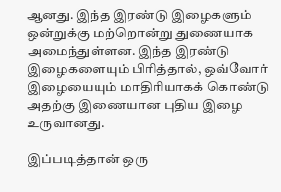ஆனது. இந்த இரண்டு இழைகளும் ஒன்றுக்கு மற்றொன்று துணையாக அமைந்துள்ளன. இந்த இரண்டு இழைகளையும் பிரித்தால், ஒவ்வோர் இழையையும் மாதிரியாகக் கொண்டு அதற்கு இணையான புதிய இழை உருவானது.

இப்படித்தான் ஒரு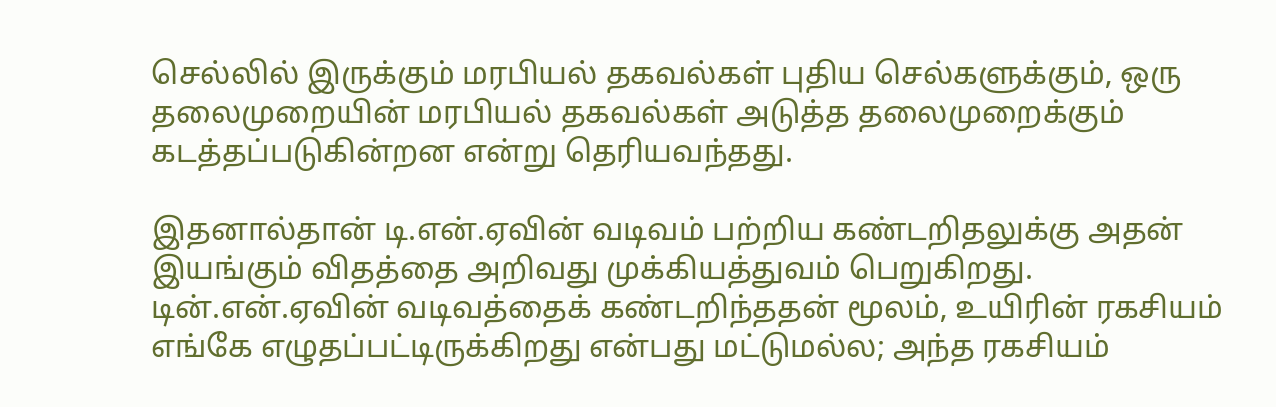செல்லில் இருக்கும் மரபியல் தகவல்கள் புதிய செல்களுக்கும், ஒரு தலைமுறையின் மரபியல் தகவல்கள் அடுத்த தலைமுறைக்கும் கடத்தப்படுகின்றன என்று தெரியவந்தது.

இதனால்தான் டி.என்.ஏவின் வடிவம் பற்றிய கண்டறிதலுக்கு அதன் இயங்கும் விதத்தை அறிவது முக்கியத்துவம் பெறுகிறது. டின்.என்.ஏவின் வடிவத்தைக் கண்டறிந்ததன் மூலம், உயிரின் ரகசியம் எங்கே எழுதப்பட்டிருக்கிறது என்பது மட்டுமல்ல; அந்த ரகசியம்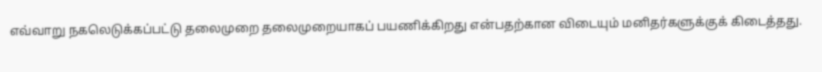எவ்வாறு நகலெடுக்கப்பட்டு தலைமுறை தலைமுறையாகப் பயணிக்கிறது என்பதற்கான விடையும் மனிதர்களுக்குக் கிடைத்தது.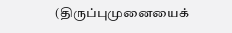(திருப்புமுனையைக்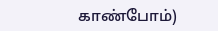காண்போம்)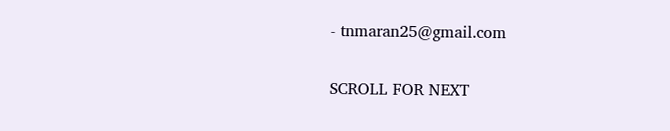- tnmaran25@gmail.com

SCROLL FOR NEXT